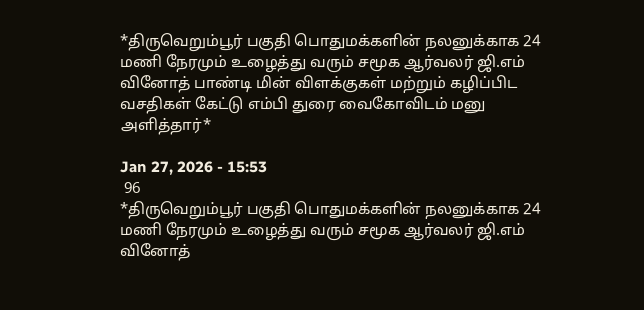*திருவெறும்பூர் பகுதி பொதுமக்களின் நலனுக்காக 24 மணி நேரமும் உழைத்து வரும் சமூக ஆர்வலர் ஜி.எம் வினோத் பாண்டி மின் விளக்குகள் மற்றும் கழிப்பிட வசதிகள் கேட்டு எம்பி துரை வைகோவிடம் மனு அளித்தார்*

Jan 27, 2026 - 15:53
 96
*திருவெறும்பூர் பகுதி பொதுமக்களின் நலனுக்காக 24 மணி நேரமும் உழைத்து வரும் சமூக ஆர்வலர் ஜி.எம் வினோத்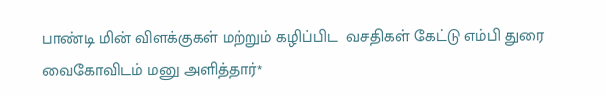பாண்டி மின் விளக்குகள் மற்றும் கழிப்பிட  வசதிகள் கேட்டு எம்பி துரை வைகோவிடம் மனு அளித்தார்*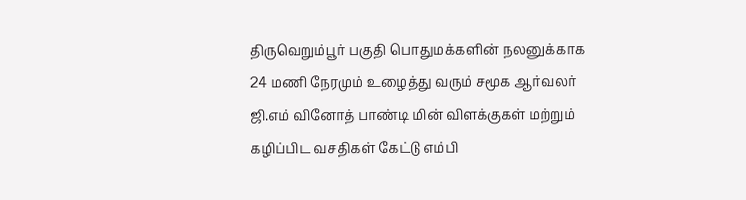திருவெறும்பூர் பகுதி பொதுமக்களின் நலனுக்காக 24 மணி நேரமும் உழைத்து வரும் சமூக ஆர்வலர் ஜி.எம் வினோத் பாண்டி மின் விளக்குகள் மற்றும் கழிப்பிட வசதிகள் கேட்டு எம்பி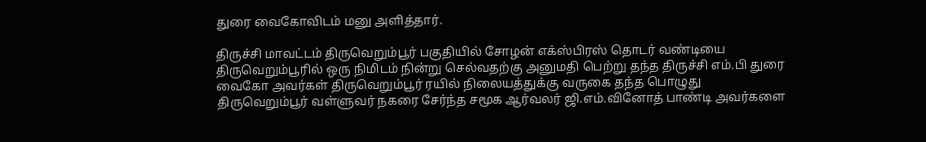துரை வைகோவிடம் மனு அளித்தார்.

திருச்சி மாவட்டம் திருவெறும்பூர் பகுதியில் சோழன் எக்ஸ்பிரஸ் தொடர் வண்டியை திருவெறும்பூரில் ஒரு நிமிடம் நின்று செல்வதற்கு அனுமதி பெற்று தந்த திருச்சி எம்.பி துரை வைகோ அவர்கள் திருவெறும்பூர் ரயில் நிலையத்துக்கு வருகை தந்த பொழுது திருவெறும்பூர் வள்ளுவர் நகரை சேர்ந்த சமூக ஆர்வலர் ஜி.எம்.வினோத் பாண்டி அவர்களை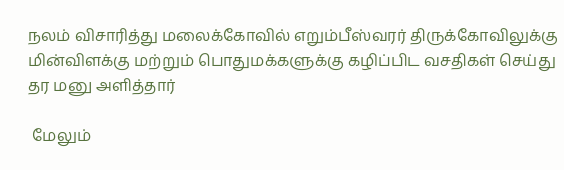நலம் விசாரித்து மலைக்கோவில் எறும்பீஸ்வரர் திருக்கோவிலுக்கு மின்விளக்கு மற்றும் பொதுமக்களுக்கு கழிப்பிட வசதிகள் செய்து தர மனு அளித்தார்

 மேலும்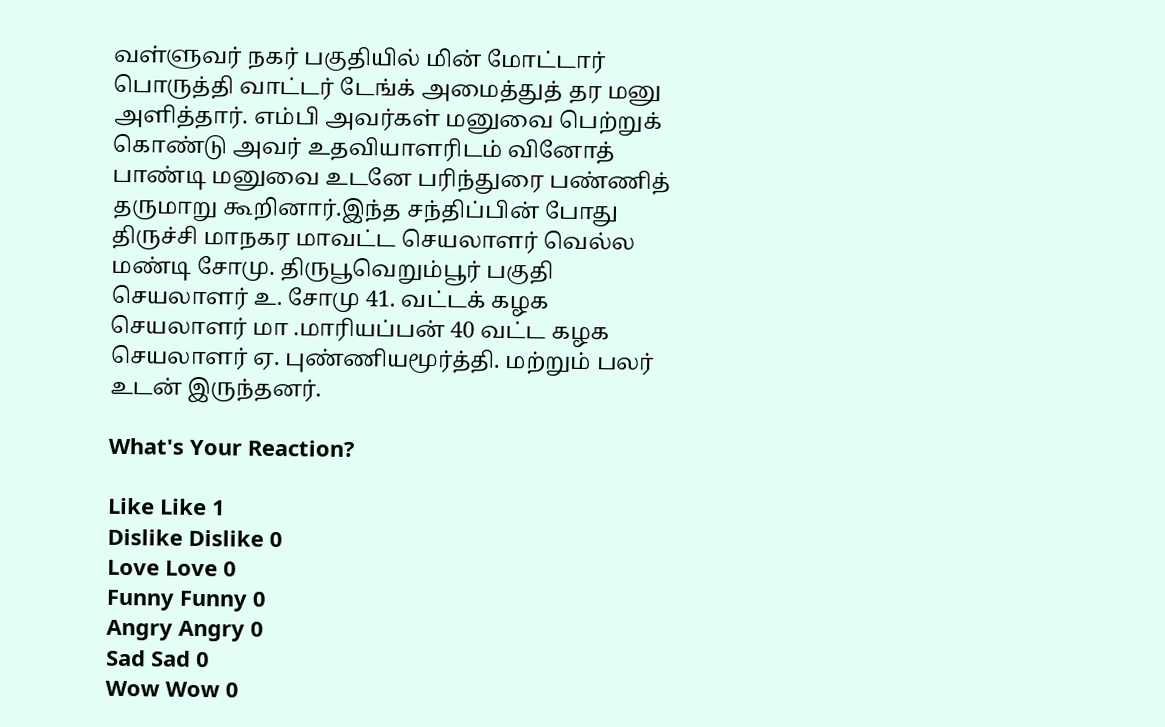வள்ளுவர் நகர் பகுதியில் மின் மோட்டார் பொருத்தி வாட்டர் டேங்க் அமைத்துத் தர மனு அளித்தார். எம்பி அவர்கள் மனுவை பெற்றுக் கொண்டு அவர் உதவியாளரிடம் வினோத் பாண்டி மனுவை உடனே பரிந்துரை பண்ணித் தருமாறு கூறினார்.இந்த சந்திப்பின் போது திருச்சி மாநகர மாவட்ட செயலாளர் வெல்ல மண்டி சோமு. திருபூவெறும்பூர் பகுதி செயலாளர் உ. சோமு 41. வட்டக் கழக செயலாளர் மா .மாரியப்பன் 40 வட்ட கழக செயலாளர் ஏ. புண்ணியமூர்த்தி. மற்றும் பலர் உடன் இருந்தனர்.

What's Your Reaction?

Like Like 1
Dislike Dislike 0
Love Love 0
Funny Funny 0
Angry Angry 0
Sad Sad 0
Wow Wow 0